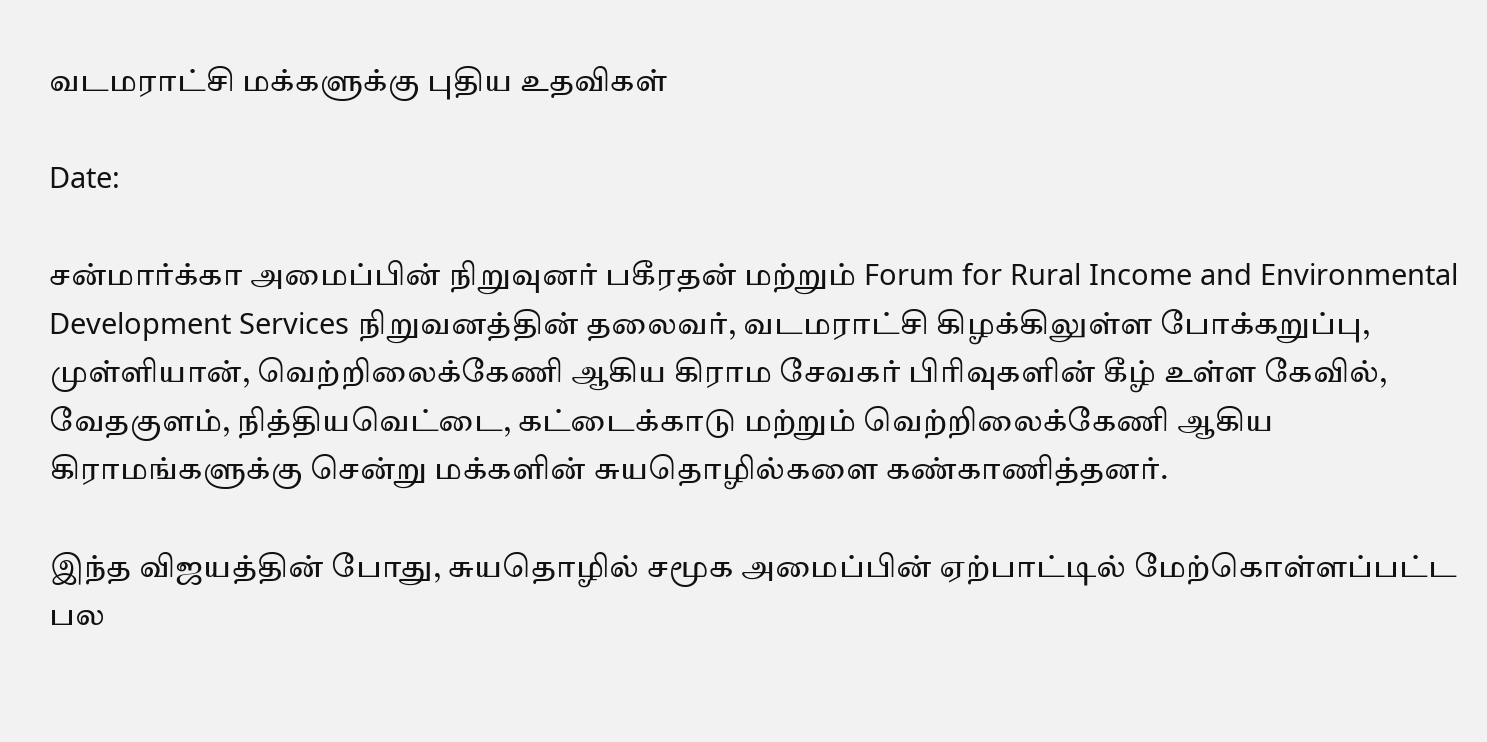வடமராட்சி மக்களுக்கு புதிய உதவிகள்

Date:

சன்மார்க்கா அமைப்பின் நிறுவுனர் பகீரதன் மற்றும் Forum for Rural Income and Environmental Development Services நிறுவனத்தின் தலைவர், வடமராட்சி கிழக்கிலுள்ள போக்கறுப்பு, முள்ளியான், வெற்றிலைக்கேணி ஆகிய கிராம சேவகர் பிரிவுகளின் கீழ் உள்ள கேவில், வேதகுளம், நித்தியவெட்டை, கட்டைக்காடு மற்றும் வெற்றிலைக்கேணி ஆகிய கிராமங்களுக்கு சென்று மக்களின் சுயதொழில்களை கண்காணித்தனர்.

இந்த விஜயத்தின் போது, சுயதொழில் சமூக அமைப்பின் ஏற்பாட்டில் மேற்கொள்ளப்பட்ட பல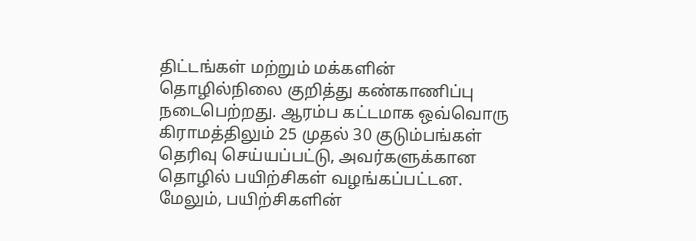திட்டங்கள் மற்றும் மக்களின் தொழில்நிலை குறித்து கண்காணிப்பு நடைபெற்றது. ஆரம்ப கட்டமாக ஒவ்வொரு கிராமத்திலும் 25 முதல் 30 குடும்பங்கள் தெரிவு செய்யப்பட்டு, அவர்களுக்கான தொழில் பயிற்சிகள் வழங்கப்பட்டன. மேலும், பயிற்சிகளின்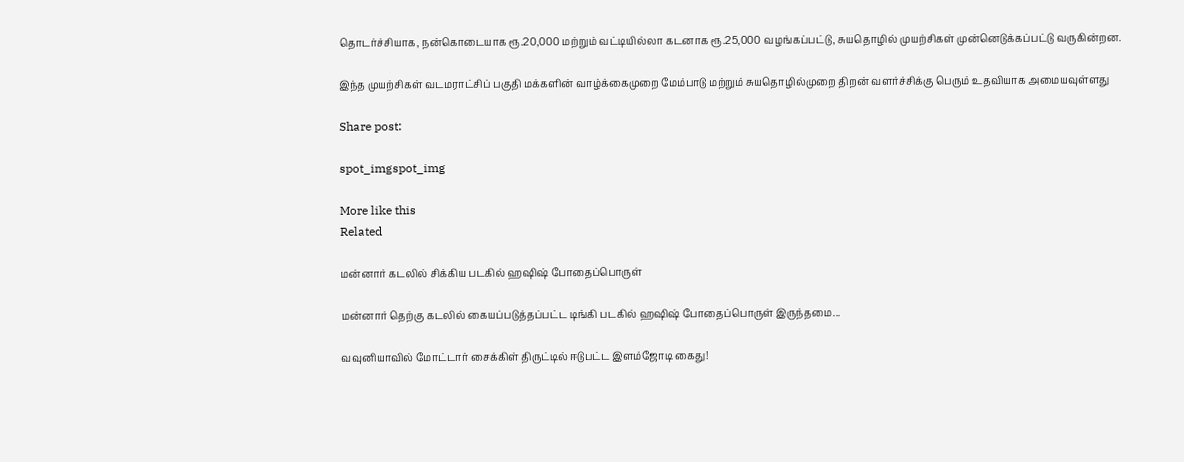தொடர்ச்சியாக, நன்கொடையாக ரூ.20,000 மற்றும் வட்டியில்லா கடனாக ரூ.25,000 வழங்கப்பட்டு, சுயதொழில் முயற்சிகள் முன்னெடுக்கப்பட்டு வருகின்றன.

இந்த முயற்சிகள் வடமராட்சிப் பகுதி மக்களின் வாழ்க்கைமுறை மேம்பாடு மற்றும் சுயதொழில்முறை திறன் வளர்ச்சிக்கு பெரும் உதவியாக அமையவுள்ளது

Share post:

spot_imgspot_img

More like this
Related

மன்னார் கடலில் சிக்கிய படகில் ஹஷிஷ் போதைப்பொருள்

மன்னார் தெற்கு கடலில் கையப்படுத்தப்பட்ட டிங்கி படகில் ஹஷிஷ் போதைப்பொருள் இருந்தமை...

வவுனியாவில் மோட்டார் சைக்கிள் திருட்டில் ஈடுபட்ட இளம்ஜோடி கைது!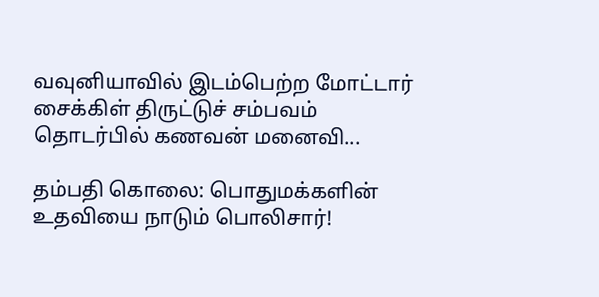வவுனியாவில் இடம்பெற்ற மோட்டார் சைக்கிள் திருட்டுச் சம்பவம் தொடர்பில் கணவன் மனைவி...

தம்பதி கொலை: பொதுமக்களின் உதவியை நாடும் பொலிசார்!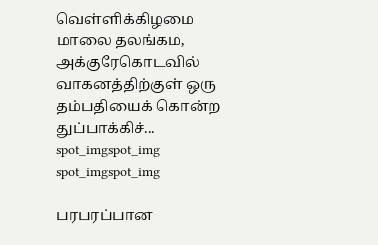வெள்ளிக்கிழமை மாலை தலங்கம, அக்குரேகொடவில் வாகனத்திற்குள் ஒரு தம்பதியைக் கொன்ற துப்பாக்கிச்...
spot_imgspot_img
spot_imgspot_img

பரபரப்பான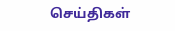செய்திகள்